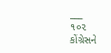___
૧૦૨
કોંગ્રેસને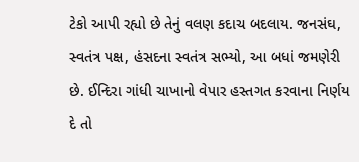ટેકો આપી રહ્યો છે તેનું વલણ કદાચ બદલાય. જનસંઘ, સ્વતંત્ર પક્ષ, હંસદના સ્વતંત્ર સભ્યો, આ બધાં જમણેરી છે. ઈન્દિરા ગાંધી ચાખાનો વેપાર હસ્તગત કરવાના નિર્ણય દે તો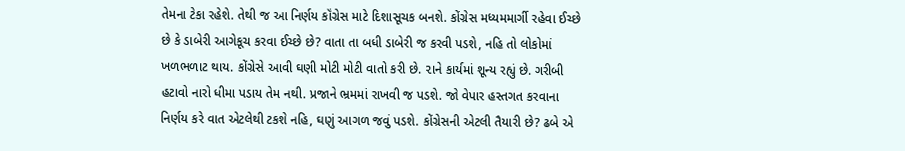તેમના ટેકા રહેશે. તેથી જ આ નિર્ણય કૉંગ્રેસ માટે દિશાસૂચક બનશે. કોંગ્રેસ મધ્યમમાર્ગી રહેવા ઈચ્છે છે કે ડાબેરી આગેકૂચ કરવા ઈચ્છે છે? વાતા તા બધી ડાબેરી જ કરવી પડશે, નહિ તો લોકોમાં ખળભળાટ થાય. કોંગ્રેસે આવી ઘણી મોટી મોટી વાતો કરી છે. ૨ાને કાર્યમાં શૂન્ય રહ્યું છે. ગરીબી હટાવો નારો ધીમા પડાય તેમ નથી. પ્રજાને ભ્રમમાં રાખવી જ પડશે. જો વેપાર હસ્તગત કરવાના નિર્ણય કરે વાત એટલેથી ટકશે નહિ, ઘણું આગળ જવું પડશે. કોંગ્રેસની એટલી તૈયારી છે? ઢબે એ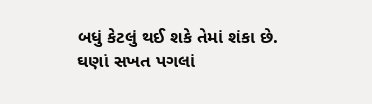બધું કેટલું થઈ શકે તેમાં શંકા છે. ઘણાં સખત પગલાં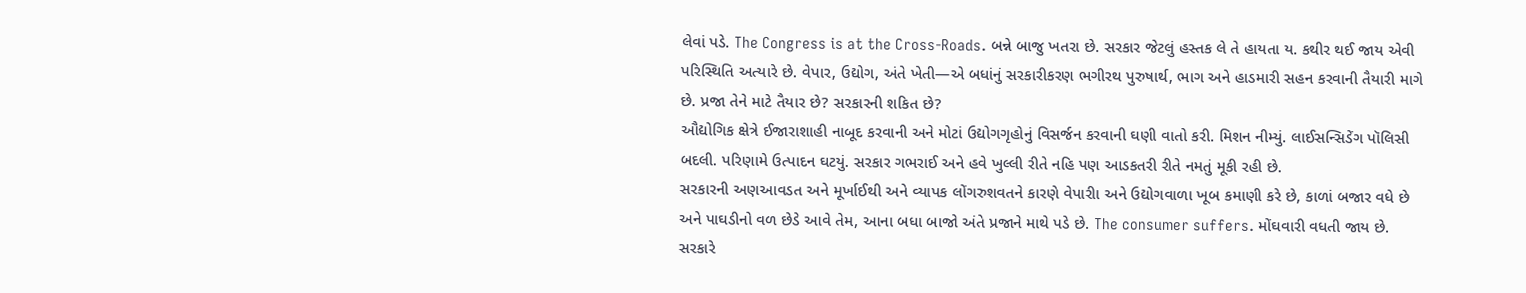લેવાં પડે. The Congress is at the Cross-Roads. બન્ને બાજુ ખતરા છે. સરકાર જેટલું હસ્તક લે તે હાયતા ય. કથીર થઈ જાય એવી પરિસ્થિતિ અત્યારે છે. વેપાર, ઉદ્યોગ, અંતે ખેતી—એ બધાંનું સરકારીકરણ ભગીરથ પુરુષાર્થ, ભાગ અને હાડમારી સહન કરવાની તૈયારી માગે છે. પ્રજા તેને માટે તૈયાર છે? સરકારની શકિત છે?
ઔદ્યોગિક ક્ષેત્રે ઈજારાશાહી નાબૂદ કરવાની અને મોટાં ઉદ્યોગગૃહોનું વિસર્જન કરવાની ઘણી વાતો કરી. મિશન નીમ્યું. લાઈસન્સિડેંગ પૉલિસી બદલી. પરિણામે ઉત્પાદન ઘટયું. સરકાર ગભરાઈ અને હવે ખુલ્લી રીતે નહિ પણ આડકતરી રીતે નમતું મૂકી રહી છે.
સરકારની અણઆવડત અને મૂર્ખાઈથી અને વ્યાપક લોંગરુશવતને કારણે વેપારીા અને ઉદ્યોગવાળા ખૂબ કમાણી કરે છે, કાળાં બજાર વધે છે અને પાઘડીનો વળ છેડે આવે તેમ, આના બધા બાજો અંતે પ્રજાને માથે પડે છે. The consumer suffers. મોંઘવારી વધતી જાય છે.
સરકારે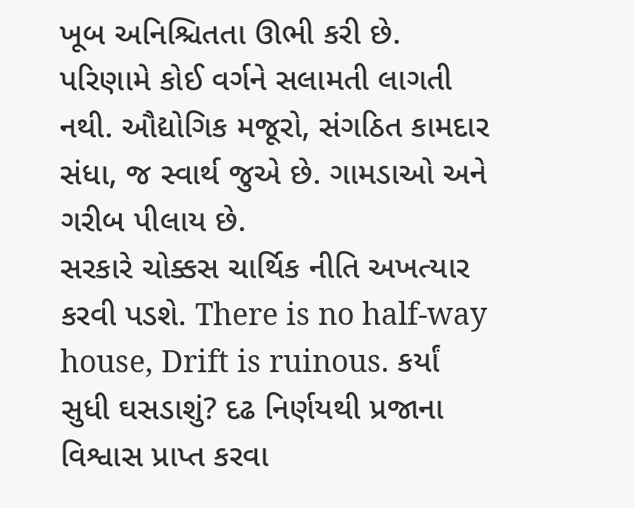ખૂબ અનિશ્ચિતતા ઊભી કરી છે. પરિણામે કોઈ વર્ગને સલામતી લાગતી નથી. ઔદ્યોગિક મજૂરો, સંગઠિત કામદાર સંધા, જ સ્વાર્થ જુએ છે. ગામડાઓ અને ગરીબ પીલાય છે.
સરકારે ચોક્કસ ચાર્થિક નીતિ અખત્યાર કરવી પડશે. There is no half-way house, Drift is ruinous. કર્યાં સુધી ઘસડાશું? દઢ નિર્ણયથી પ્રજાના વિશ્વાસ પ્રાપ્ત કરવા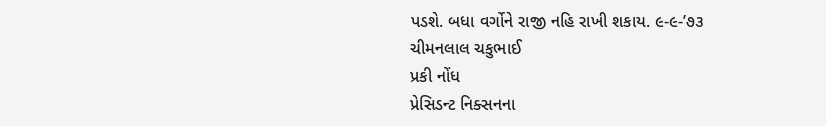પડશે. બધા વર્ગોને રાજી નહિ રાખી શકાય. ૯-૯-’૭૩
ચીમનલાલ ચકુભાઈ
પ્રકી નોંધ
પ્રેસિડન્ટ નિક્સનના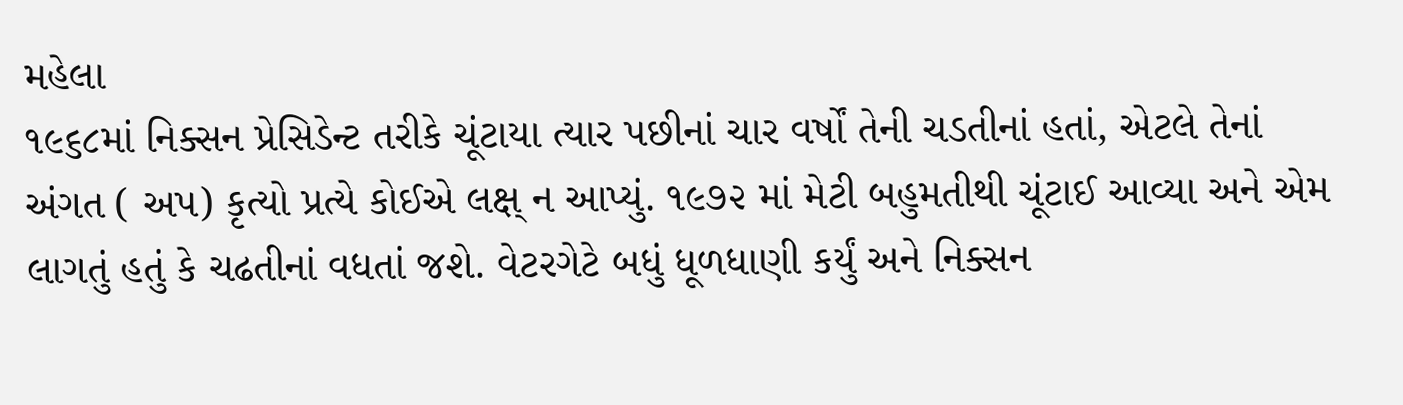મહેલા
૧૯૬૮માં નિક્સન પ્રેસિડેન્ટ તરીકે ચૂંટાયા ત્યાર પછીનાં ચાર વર્ષોં તેની ચડતીનાં હતાં, એટલે તેનાં અંગત ( અપ) કૃત્યો પ્રત્યે કોઈએ લક્ષ્ ન આપ્યું. ૧૯૭૨ માં મેટી બહુમતીથી ચૂંટાઈ આવ્યા અને એમ લાગતું હતું કે ચઢતીનાં વધતાં જશે. વેટરગેટે બધું ધૂળધાણી કર્યું અને નિક્સન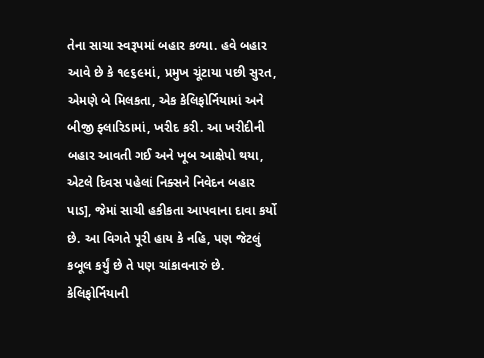તેના સાચા સ્વરૂપમાં બહાર કળ્યા. હવે બહાર આવે છે કે ૧૯૬૯માં, પ્રમુખ ચૂંટાયા પછી સુરત, એમણે બે મિલકતા, એક કેલિફોર્નિયામાં અને બીજી ફ્લારિડામાં, ખરીદ કરી. આ ખરીદીની બહાર આવતી ગઈ અને ખૂબ આક્ષેપો થયા, એટલે દિવસ પહેલાં નિક્સને નિવેદન બહાર પાડ], જેમાં સાચી હકીકતા આપવાના દાવા કર્યો છે. આ વિગતે પૂરી હાય કે નહિ, પણ જેટલું કબૂલ કર્યું છે તે પણ ચાંકાવનારું છે.
કેલિફોર્નિયાની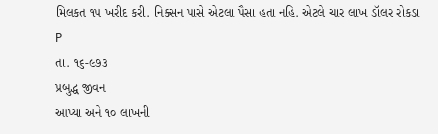મિલકત ૧૫ ખરીદ કરી. નિક્સન પાસે એટલા પૈસા હતા નહિ. એટલે ચાર લાખ ડૉલર રોકડા
P
તા. ૧૬-૯૭૩
પ્રબુદ્ધ જીવન
આપ્યા અને ૧૦ લાખની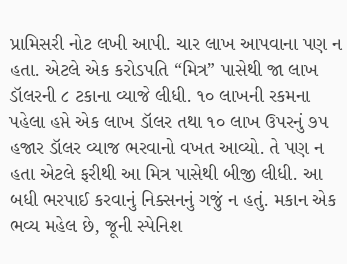પ્રામિસરી નોટ લખી આપી. ચાર લાખ આપવાના પણ ન હતા. એટલે એક કરોડપતિ “મિત્ર” પાસેથી જા લાખ ડૉલરની ૮ ટકાના વ્યાજે લીધી. ૧૦ લાખની રકમના પહેલા હપ્તે એક લાખ ડૉલર તથા ૧૦ લાખ ઉપરનું ૭૫ હજાર ડૉલર વ્યાજ ભરવાનો વખત આવ્યો. તે પણ ન હતા એટલે ફરીથી આ મિત્ર પાસેથી બીજી લીધી. આ બધી ભરપાઈ કરવાનું નિક્સનનું ગજું ન હતું. મકાન એક ભવ્ય મહેલ છે, જૂની સ્પેનિશ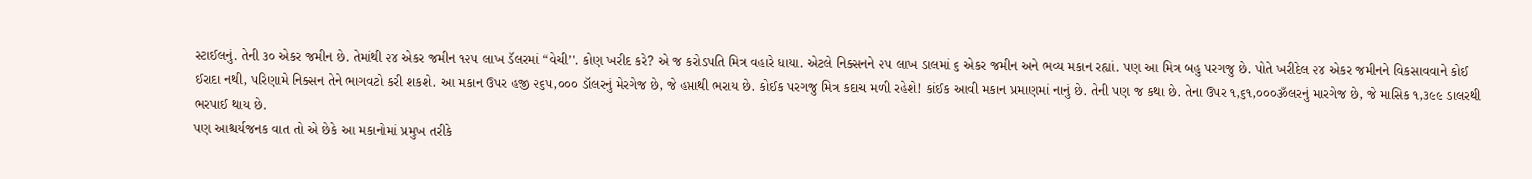સ્ટાઈલનું. તેની ૩૦ એકર જમીન છે. તેમાંથી ૨૪ એકર જમીન ૧૨૫ લાખ ડૅલરમાં “વેચી’'. કોણ ખરીદ કરે? એ જ કરોડપતિ મિત્ર વહારે ધાયા. એટલે નિક્સનને ૨૫ લાખ ડાલમાં ૬ એકર જમીન અને ભવ્ય મકાન રહ્યાં. પણ આ મિત્ર બહુ પરગજુ છે. પોતે ખરીદેલ ૨૪ એકર જમીનને વિકસાવવાને કોઈ ઈરાદા નથી, પરિણામે નિક્સન તેને ભાગવટો કરી શકશે. આ મકાન ઉપર હજી ૨૬૫,૦૦૦ ડૉલરનું મેરગેજ છે, જે હપ્તાથી ભરાય છે. કોઈક પરગજુ મિત્ર કદાચ મળી રહેશે! કાંઈક આવી મકાન પ્રમાણમાં નાનું છે. તેની પણ જ કથા છે. તેના ઉપર ૧,૬૧,૦૦૦ૐલરનું મારગેજ છે, જે માસિક ૧,૩૯૯ ડાલરથી ભરપાઈ થાય છે.
પણ આશ્ચર્યજનક વાત તો એ છેકે આ મકાનોમાં પ્રમુખ તરીકે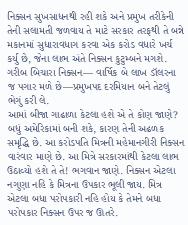નિક્સન સુખસાધનથી રહી શકે અને પ્રમુખ તરીકેની તેની સલામતી જળવાય તે માટે સરકાર તરફથી તે બન્ને મકાનમાં સુધારાવધાગ કરવા એક કરોડ વધારે ખર્ચ કર્યુ છે, જેના લાભ અંતે નિક્સન કુટુમ્બને મગશે. ગરીબ બિચારા નિક્સન— વાર્ષિક બે લાખ ડૉલરના જ પગાર મળે છે—પ્રમુખપદ દરમિયાન બને તેટલું ભેગું કરી લે.
આમાં બીજા ગાઢાળા કેટલા હશે એ તે કોણ જાણે? બધું અમેરિકામાં બની શકે, કારણ તેની અઢળક સમૃદ્ધિ છે. આ કરોડપતિ મિત્રની મહેમાનગીરી નિક્સન વારંવાર માણે છે. આ મિત્રે સરકારમાંથી કેટલા લાભ ઉઠાવ્યો હશે તે તે! ભગવાન જાણે. નિક્સન એટલા નગુણા નહિ કે મિત્રના ઉપકાર ભૂલી જાય. મિત્ર એટલા બધા પરોપકારી નહિ હોય કે તેમને બધા પરોપકાર નિક્સન ઉપર જ ઊતરે.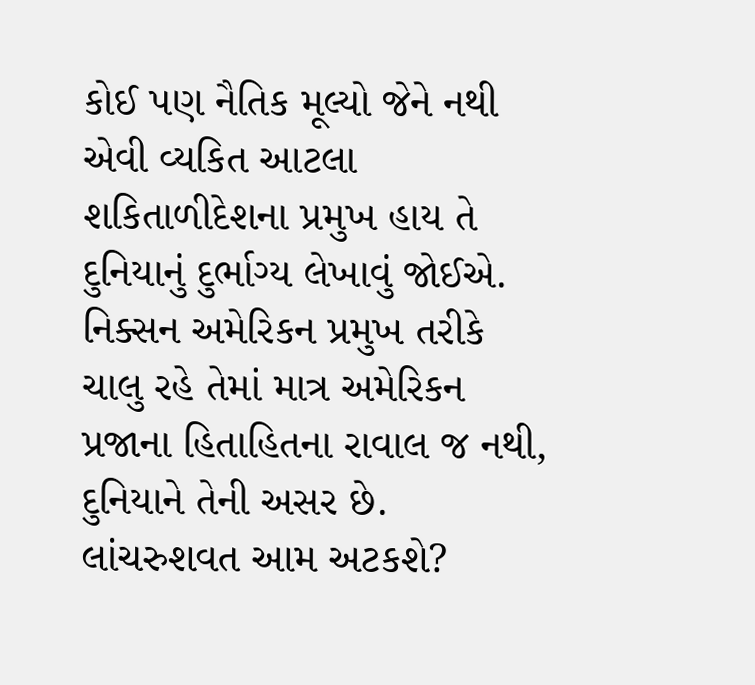કોઈ પણ નૈતિક મૂલ્યો જેને નથી એવી વ્યકિત આટલા શકિતાળીદેશના પ્રમુખ હાય તે દુનિયાનું દુર્ભાગ્ય લેખાવું જોઈએ. નિક્સન અમેરિકન પ્રમુખ તરીકે ચાલુ રહે તેમાં માત્ર અમેરિકન પ્રજાના હિતાહિતના રાવાલ જ નથી, દુનિયાને તેની અસર છે. લાંચરુશવત આમ અટકશે?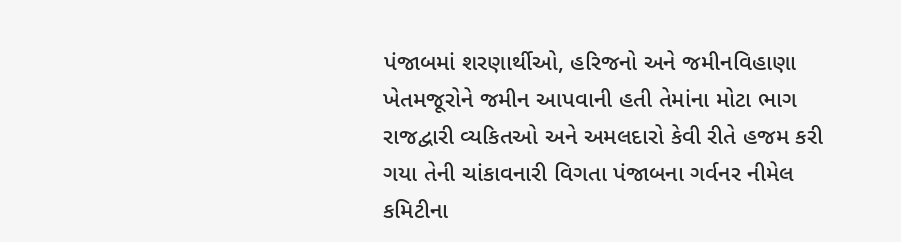પંજાબમાં શરણાર્થીઓ, હરિજનો અને જમીનવિહાણા ખેતમજૂરોને જમીન આપવાની હતી તેમાંના મોટા ભાગ રાજદ્વારી વ્યકિતઓ અને અમલદારો કેવી રીતે હજમ કરી ગયા તેની ચાંકાવનારી વિગતા પંજાબના ગર્વનર નીમેલ કમિટીના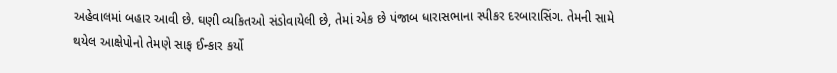અહેવાલમાં બહાર આવી છે. ઘણી વ્યકિતઓ સંડોવાયેલી છે, તેમાં એક છે પંજાબ ધારાસભાના સ્પીકર દરબારાસિંગ. તેમની સામે થયેલ આક્ષેપોનો તેમણે સાફ ઈન્કાર કર્યો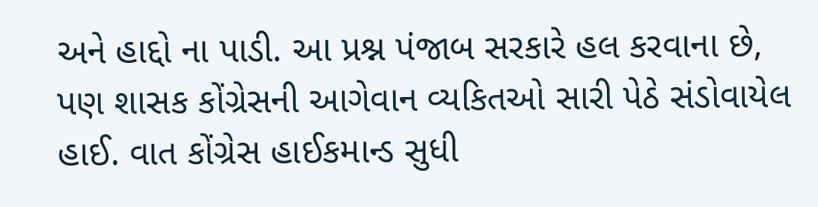અને હાદ્દો ના પાડી. આ પ્રશ્ન પંજાબ સરકારે હલ કરવાના છે, પણ શાસક કોંગ્રેસની આગેવાન વ્યકિતઓ સારી પેઠે સંડોવાયેલ હાઈ. વાત કોંગ્રેસ હાઈકમાન્ડ સુધી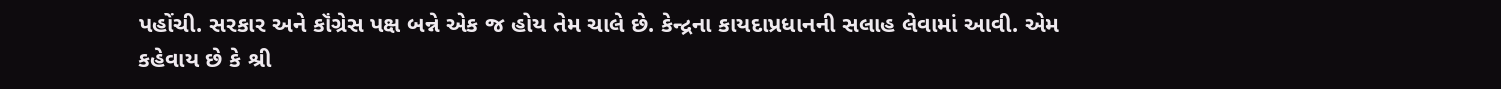પહોંચી. સરકાર અને કૉંગ્રેસ પક્ષ બન્ને એક જ હોય તેમ ચાલે છે. કેન્દ્રના કાયદાપ્રધાનની સલાહ લેવામાં આવી. એમ કહેવાય છે કે શ્રી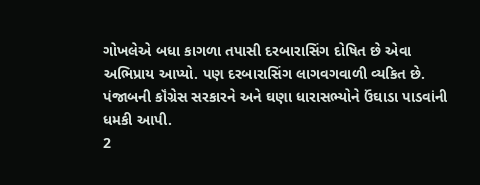ગોખલેએ બધા કાગળા તપાસી દરબારાસિંગ દોષિત છે એવા અભિપ્રાય આપ્યો. પણ દરબારાસિંગ લાગવગવાળી વ્યકિત છે. પંજાબની કૉંગ્રેસ સરકારને અને ઘણા ધારાસભ્યોને ઉંઘાડા પાડવાંની ધમકી આપી.
2